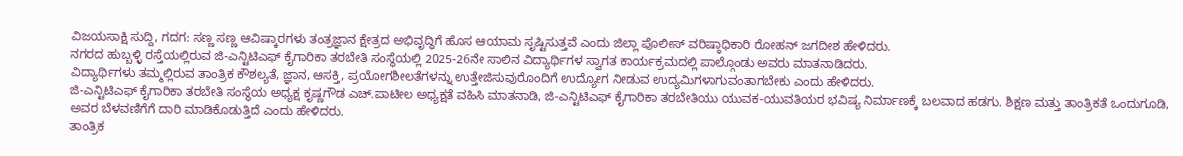ವಿಜಯಸಾಕ್ಷಿ ಸುದ್ದಿ, ಗದಗ: ಸಣ್ಣ ಸಣ್ಣ ಆವಿಷ್ಕಾರಗಳು ತಂತ್ರಜ್ಞಾನ ಕ್ಷೇತ್ರದ ಅಭಿವೃದ್ಧಿಗೆ ಹೊಸ ಆಯಾಮ ಸೃಷ್ಟಿಸುತ್ತವೆ ಎಂದು ಜಿಲ್ಲಾ ಪೊಲೀಸ್ ವರಿಷ್ಠಾಧಿಕಾರಿ ರೋಹನ್ ಜಗದೀಶ ಹೇಳಿದರು.
ನಗರದ ಹುಬ್ಬಳ್ಳಿ ರಸ್ತೆಯಲ್ಲಿರುವ ಜಿ-ಎನ್ಟಿಟಿಎಫ್ ಕೈಗಾರಿಕಾ ತರಬೇತಿ ಸಂಸ್ಥೆಯಲ್ಲಿ 2025-26ನೇ ಸಾಲಿನ ವಿದ್ಯಾರ್ಥಿಗಳ ಸ್ವಾಗತ ಕಾರ್ಯಕ್ರಮದಲ್ಲಿ ಪಾಲ್ಗೊಂಡು ಅವರು ಮಾತನಾಡಿದರು.
ವಿದ್ಯಾರ್ಥಿಗಳು ತಮ್ಮಲ್ಲಿರುವ ತಾಂತ್ರಿಕ ಕೌಶಲ್ಯತೆ, ಜ್ಞಾನ, ಆಸಕ್ತಿ, ಪ್ರಯೋಗಶೀಲತೆಗಳನ್ನು ಉತ್ತೇಜಿಸುವುರೊಂದಿಗೆ ಉದ್ಯೋಗ ನೀಡುವ ಉದ್ಯಮಿಗಳಾಗುವಂತಾಗಬೇಕು ಎಂದು ಹೇಳಿದರು.
ಜಿ-ಎನ್ಟಿಟಿಎಫ್ ಕೈಗಾರಿಕಾ ತರಬೇತಿ ಸಂಸ್ಥೆಯ ಅಧ್ಯಕ್ಷ ಕೃಷ್ಣಗೌಡ ಎಚ್.ಪಾಟೀಲ ಅಧ್ಯಕ್ಷತೆ ವಹಿಸಿ ಮಾತನಾಡಿ, ಜಿ-ಎನ್ಟಿಟಿಎಫ್ ಕೈಗಾರಿಕಾ ತರಬೇತಿಯು ಯುವಕ-ಯುವತಿಯರ ಭವಿಷ್ಯ ನಿರ್ಮಾಣಕ್ಕೆ ಬಲವಾದ ಹಡಗು. ಶಿಕ್ಷಣ ಮತ್ತು ತಾಂತ್ರಿಕತೆ ಒಂದುಗೂಡಿ, ಅವರ ಬೆಳವಣಿಗೆಗೆ ದಾರಿ ಮಾಡಿಕೊಡುತ್ತಿದೆ ಎಂದು ಹೇಳಿದರು.
ತಾಂತ್ರಿಕ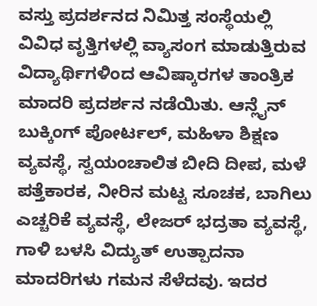ವಸ್ತು ಪ್ರದರ್ಶನದ ನಿಮಿತ್ತ ಸಂಸ್ಥೆಯಲ್ಲಿ ವಿವಿಧ ವೃತ್ತಿಗಳಲ್ಲಿ ವ್ಯಾಸಂಗ ಮಾಡುತ್ತಿರುವ ವಿದ್ಯಾರ್ಥಿಗಳಿಂದ ಆವಿಷ್ಕಾರಗಳ ತಾಂತ್ರಿಕ ಮಾದರಿ ಪ್ರದರ್ಶನ ನಡೆಯಿತು. ಆನ್ಲೈನ್ ಬುಕ್ಕಿಂಗ್ ಪೋರ್ಟಲ್, ಮಹಿಳಾ ಶಿಕ್ಷಣ ವ್ಯವಸ್ಥೆ, ಸ್ವಯಂಚಾಲಿತ ಬೀದಿ ದೀಪ, ಮಳೆ ಪತ್ತೆಕಾರಕ, ನೀರಿನ ಮಟ್ಟ ಸೂಚಕ, ಬಾಗಿಲು ಎಚ್ಚರಿಕೆ ವ್ಯವಸ್ಥೆ, ಲೇಜರ್ ಭದ್ರತಾ ವ್ಯವಸ್ಥೆ, ಗಾಳಿ ಬಳಸಿ ವಿದ್ಯುತ್ ಉತ್ಪಾದನಾ ಮಾದರಿಗಳು ಗಮನ ಸೆಳೆದವು. ಇದರ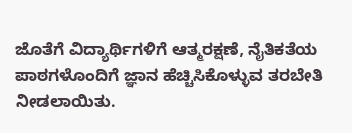ಜೊತೆಗೆ ವಿದ್ಯಾರ್ಥಿಗಳಿಗೆ ಆತ್ಮರಕ್ಷಣೆ, ನೈತಿಕತೆಯ ಪಾಠಗಳೊಂದಿಗೆ ಜ್ಞಾನ ಹೆಚ್ಚಿಸಿಕೊಳ್ಳುವ ತರಬೇತಿ ನೀಡಲಾಯಿತು.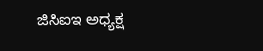ಜಿಸಿಐಇ ಅಧ್ಯಕ್ಷ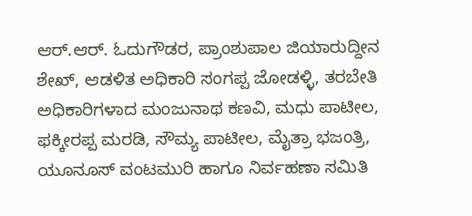ಆರ್.ಆರ್. ಓದುಗೌಡರ, ಪ್ರಾಂಶುಪಾಲ ಜಿಯಾರುದ್ದೀನ ಶೇಖ್, ಆಡಳಿತ ಅಧಿಕಾರಿ ಸಂಗಪ್ಪ ಜೋಡಳ್ಳಿ, ತರಬೇತಿ ಅಧಿಕಾರಿಗಳಾದ ಮಂಜುನಾಥ ಕಣವಿ, ಮಧು ಪಾಟೀಲ, ಫಕ್ಕೀರಪ್ಪ ಮರಡಿ, ಸೌಮ್ಯ ಪಾಟೀಲ, ಮೈತ್ರಾ ಭಜಂತ್ರಿ, ಯೂನೂಸ್ ವಂಟಮುರಿ ಹಾಗೂ ನಿರ್ವಹಣಾ ಸಮಿತಿ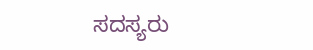ಸದಸ್ಯರು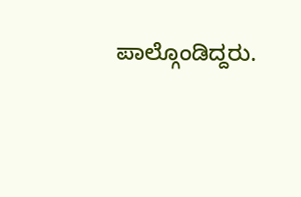ಪಾಲ್ಗೊಂಡಿದ್ದರು.